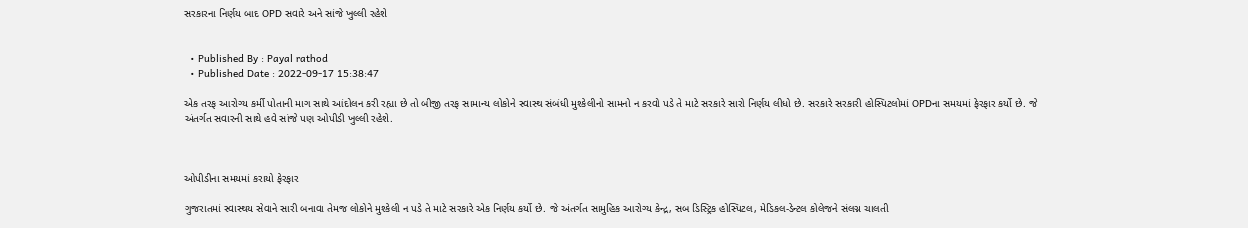સરકારના નિર્ણય બાદ OPD સવારે અને સાંજે ખુલ્લી રહેશે


  • Published By : Payal rathod
  • Published Date : 2022-09-17 15:38:47

એક તરફ આરોગ્ય કર્મી પોતાની માગ સાથે આંદોલન કરી રહ્યા છે તો બીજી તરફ સામાન્ય લોકોને સ્વાસ્થ સંબંધી મુશ્કેલીનો સામનો ન કરવો પડે તે માટે સરકારે સારો નિર્ણય લીધો છે. સરકારે સરકારી હોસ્પિટલોમાં OPDના સમયમાં ફેરફાર કર્યો છે. જે અંતર્ગત સવારની સાથે હવે સાંજે પણ ઓપીડી ખુલ્લી રહેશે.



ઓપીડીના સમયમાં કરાયો ફેરફાર

ગુજરાતમાં સ્વાસ્થય સેવાને સારી બનાવા તેમજ લોકોને મુશ્કેલી ન પડે તે માટે સરકારે એક નિર્ણય કર્યો છે. જે અંતર્ગત સામુહિક આરોગ્ય કેન્દ્ર, સબ ડિસ્ટ્રિક હોસ્પિટલ, મેડિકલ-ડેન્ટલ કોલેજને સંલગ્ન ચાલતી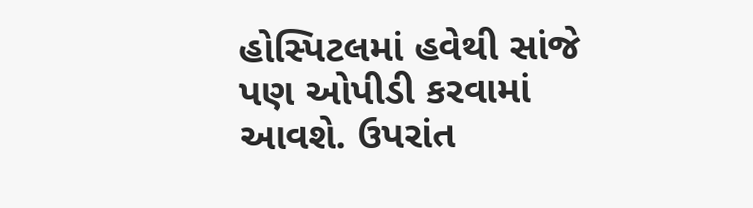હોસ્પિટલમાં હવેથી સાંજે પણ ઓપીડી કરવામાં આવશે. ઉપરાંત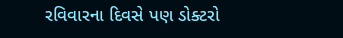રવિવારના દિવસે પણ ડોક્ટરો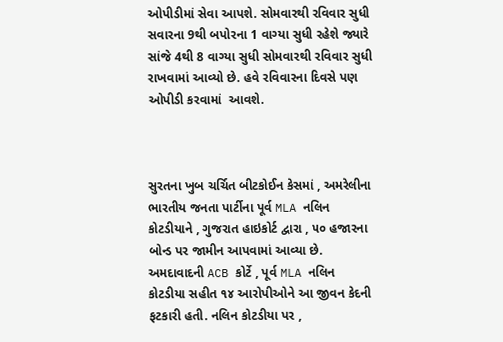ઓપીડીમાં સેવા આપશે. સોમવારથી રવિવાર સુધી સવારના 9થી બપોરના 1 વાગ્યા સુધી રહેશે જ્યારે સાંજે 4થી 8 વાગ્યા સુધી સોમવારથી રવિવાર સુધી રાખવામાં આવ્યો છે. હવે રવિવારના દિવસે પણ ઓપીડી કરવામાં  આવશે.



સુરતના ખુબ ચર્ચિત બીટકોઈન કેસમાં , અમરેલીના ભારતીય જનતા પાર્ટીના પૂર્વ MLA નલિન કોટડીયાને , ગુજરાત હાઇકોર્ટ દ્વારા , ૫૦ હજારના બોન્ડ પર જામીન આપવામાં આવ્યા છે. અમદાવાદની ACB કોર્ટે , પૂર્વ MLA નલિન કોટડીયા સહીત ૧૪ આરોપીઓને આ જીવન કેદની ફટકારી હતી. નલિન કોટડીયા પર ,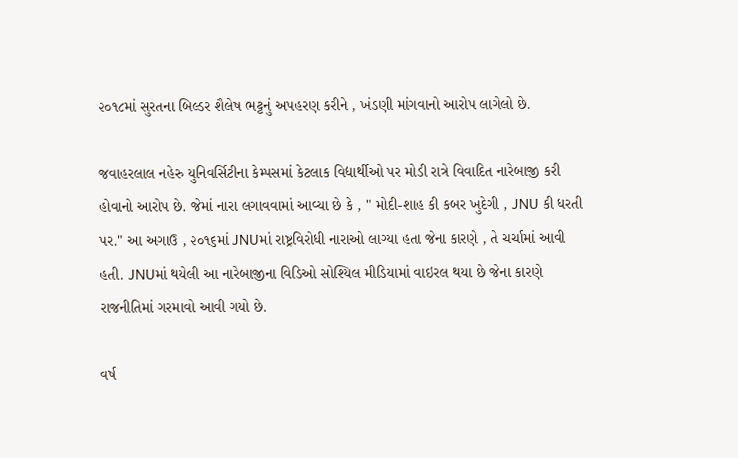૨૦૧૮માં સુરતના બિલ્ડર શૈલેષ ભટ્ટનું અપહરણ કરીને , ખંડણી માંગવાનો આરોપ લાગેલો છે.

જવાહરલાલ નહેરુ યુનિવર્સિટીના કેમ્પસમાં કેટલાક વિદ્યાર્થીઓ પર મોડી રાત્રે વિવાદિત નારેબાજી કરી હોવાનો આરોપ છે. જેમાં નારા લગાવવામાં આવ્યા છે કે , " મોદી-શાહ કી કબર ખુદેગી , JNU કી ધરતી પર." આ અગાઉ , ૨૦૧૬માં JNUમાં રાષ્ટ્રવિરોધી નારાઓ લાગ્યા હતા જેના કારણે , તે ચર્ચામાં આવી હતી. JNUમાં થયેલી આ નારેબાજીના વિડિઓ સોશ્યિલ મીડિયામાં વાઇરલ થયા છે જેના કારણે રાજનીતિમાં ગરમાવો આવી ગયો છે.

વર્ષ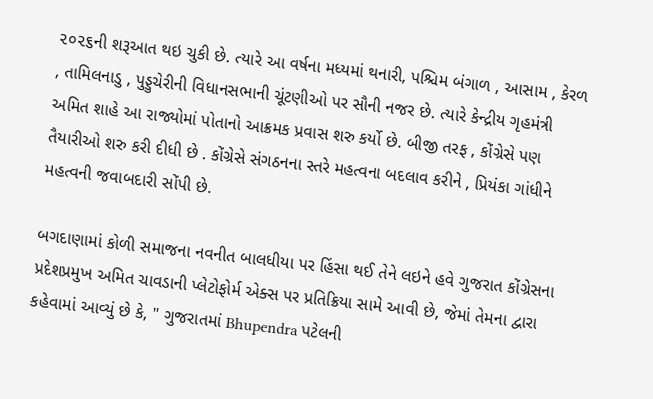૨૦૨૬ની શરૂઆત થઇ ચુકી છે. ત્યારે આ વર્ષના મધ્યમાં થનારી, પશ્ચિમ બંગાળ , આસામ , કેરળ , તામિલનાડુ , પુડ્ડુચેરીની વિધાનસભાની ચૂંટણીઓ પર સૌની નજર છે. ત્યારે કેન્દ્રીય ગૃહમંત્રી અમિત શાહે આ રાજ્યોમાં પોતાનો આક્રમક પ્રવાસ શરુ કર્યો છે. બીજી તરફ , કોંગ્રેસે પણ તૈયારીઓ શરુ કરી દીધી છે . કોંગ્રેસે સંગઠનના સ્તરે મહત્વના બદલાવ કરીને , પ્રિયંકા ગાંધીને મહત્વની જવાબદારી સોંપી છે.

બગદાણામાં કોળી સમાજના નવનીત બાલધીયા પર હિંસા થઈ તેને લઇને હવે ગુજરાત કોંગ્રેસના પ્રદેશપ્રમુખ અમિત ચાવડાની પ્લેટોફોર્મ એક્સ પર પ્રતિક્રિયા સામે આવી છે, જેમાં તેમના દ્વારા કહેવામાં આવ્યું છે કે, " ગુજરાતમાં Bhupendra પટેલની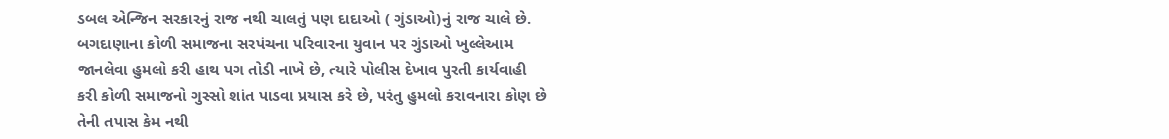ડબલ એન્જિન સરકારનું રાજ નથી ચાલતું પણ દાદાઓ ( ગુંડાઓ)નું રાજ ચાલે છે. બગદાણાના કોળી સમાજના સરપંચના પરિવારના યુવાન પર ગુંડાઓ ખુલ્લેઆમ જાનલેવા હુમલો કરી હાથ પગ તોડી નાખે છે, ત્યારે પોલીસ દેખાવ પુરતી કાર્યવાહી કરી કોળી સમાજનો ગુસ્સો શાંત પાડવા પ્રયાસ કરે છે, પરંતુ હુમલો કરાવનારા કોણ છે તેની તપાસ કેમ નથી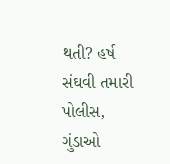થતી? હર્ષ સંઘવી તમારી પોલીસ, ગુંડાઓ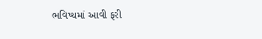ભવિષ્યમાં આવી ફરી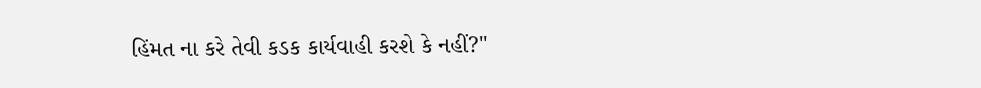હિંમત ના કરે તેવી કડક કાર્યવાહી કરશે કે નહીં?"